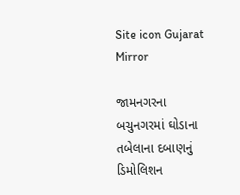Site icon Gujarat Mirror

જામનગરના બચુનગરમાં ઘોડાના તબેલાના દબાણનું ડિમોલિશન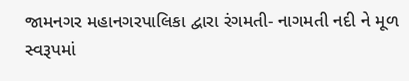જામનગર મહાનગરપાલિકા દ્વારા રંગમતી- નાગમતી નદી ને મૂળ સ્વરૂપમાં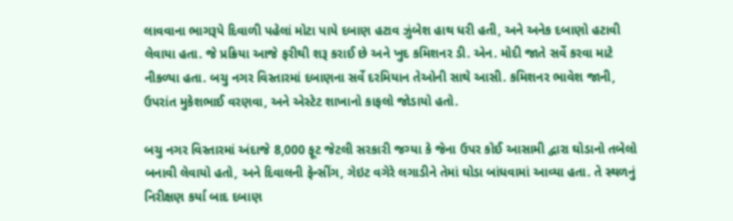લાવવાના ભાગરૂપે દિવાળી પહેલાં મોટા પાયે દબાણ હટાવ ઝુંબેશ હાથ ધરી હતી, અને અનેક દબાણો હટાવી લેવાયા હતા. જે પ્રક્રિયા આજે ફરીથી શરૂ કરાઈ છે અને ખુદ કમિશનર ડી. એન. મોદી જાતે સર્વે કરવા માટે નીકળ્યા હતા. બચુ નગર વિસ્તારમાં દબાણના સર્વે દરમિયાન તેઓની સાથે આસી. કમિશનર ભાવેશ જાની, ઉપરાંત મુકેશભાઈ વરણવા, અને એસ્ટેટ શાખાનો કાફલો જોડાયો હતો.

બચુ નગર વિસ્તારમાં અંદાજે 8,000 ફૂટ જેટલી સરકારી જગ્યા કે જેના ઉપર કોઈ આસામી દ્વારા ઘોડાનો તબેલો બનાવી લેવાયો હતો, અને દિવાલની ફેન્સીંગ, ગેઇટ વગેરે લગાડીને તેમાં ઘોડા બાંધવામાં આવ્યા હતા. તે સ્થળનું નિરીક્ષણ કર્યા બાદ દબાણ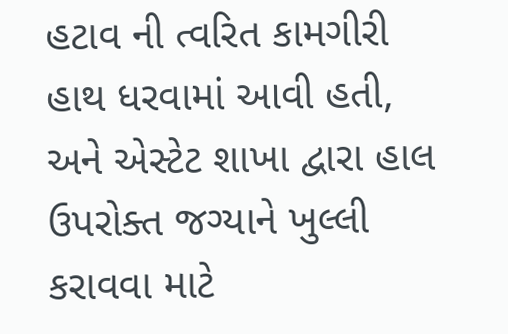હટાવ ની ત્વરિત કામગીરી હાથ ધરવામાં આવી હતી, અને એસ્ટેટ શાખા દ્વારા હાલ ઉપરોક્ત જગ્યાને ખુલ્લી કરાવવા માટે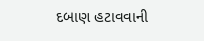દબાણ હટાવવાની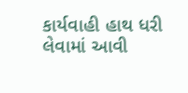કાર્યવાહી હાથ ધરી લેવામાં આવી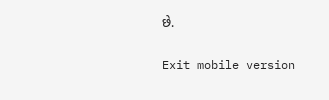છે.

Exit mobile version